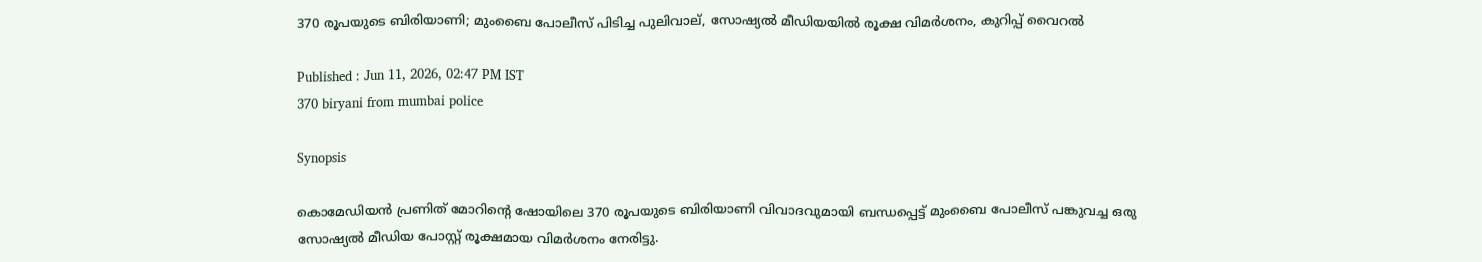370 രൂപയുടെ ബിരിയാണി; മുംബൈ പോലീസ് പിടിച്ച പുലിവാല്, സോഷ്യൽ മീഡിയയിൽ രൂക്ഷ വിമർശനം, കുറിപ്പ് വൈറൽ

Published : Jun 11, 2026, 02:47 PM IST
370 biryani from mumbai police

Synopsis

കൊമേഡിയൻ പ്രണിത് മോറിന്‍റെ ഷോയിലെ 370 രൂപയുടെ ബിരിയാണി വിവാദവുമായി ബന്ധപ്പെട്ട് മുംബൈ പോലീസ് പങ്കുവച്ച ഒരു സോഷ്യൽ മീഡിയ പോസ്റ്റ് രൂക്ഷമായ വിമർശനം നേരിട്ടു.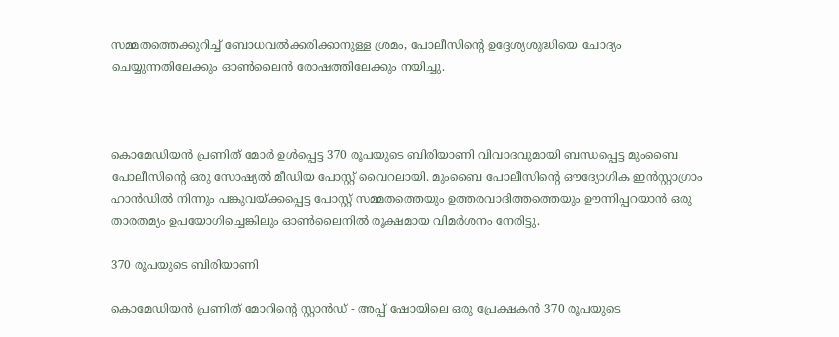സമ്മതത്തെക്കുറിച്ച് ബോധവൽക്കരിക്കാനുള്ള ശ്രമം, പോലീസിന്‍റെ ഉദ്ദേശ്യശുദ്ധിയെ ചോദ്യം ചെയ്യുന്നതിലേക്കും ഓൺലൈൻ രോഷത്തിലേക്കും നയിച്ചു.



കൊമേഡിയൻ പ്രണിത് മോർ ഉൾപ്പെട്ട 370 രൂപയുടെ ബിരിയാണി വിവാദവുമായി ബന്ധപ്പെട്ട മുംബൈ പോലീസിന്‍റെ ഒരു സോഷ്യൽ മീഡിയ പോസ്റ്റ് വൈറലായി. മുംബൈ പോലീസിന്‍റെ ഔദ്യോഗിക ഇൻസ്റ്റാഗ്രാം ഹാൻഡിൽ നിന്നും പങ്കുവയ്ക്കപ്പെട്ട പോസ്റ്റ് സമ്മതത്തെയും ഉത്തരവാദിത്തത്തെയും ഊന്നിപ്പറയാൻ ഒരു താരതമ്യം ഉപയോഗിച്ചെങ്കിലും ഓൺലൈനിൽ രൂക്ഷമായ വിമർശനം നേരിട്ടു.

370 രൂപയുടെ ബിരിയാണി

കൊമേഡിയൻ പ്രണിത് മോറിന്‍റെ സ്റ്റാൻഡ് - അപ്പ് ഷോയിലെ ഒരു പ്രേക്ഷകൻ 370 രൂപയുടെ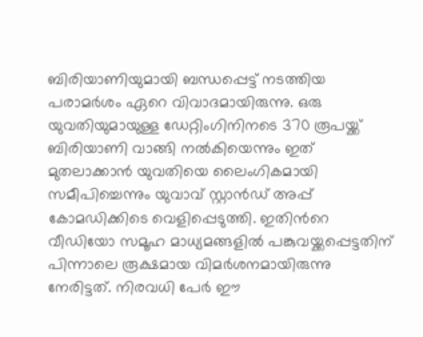ബിരിയാണിയുമായി ബന്ധപ്പെട്ട് നടത്തിയ പരാമർശം ഏറെ വിവാദമായിരുന്നു. ഒരു യുവതിയുമായുള്ള ഡേറ്റിംഗിനിനടെ 370 രൂപയ്ക്ക് ബിരിയാണി വാങ്ങി നൽകിയെന്നും ഇത് മുതലാക്കാൻ യുവതിയെ ലൈംഗികമായി സമീപിച്ചെന്നും യുവാവ് സ്റ്റാൻഡ് അപ്പ് കോമഡിക്കിടെ വെളിപ്പെടുത്തി. ഇതിന്‍റെ വീഡിയോ സമൂഹ മാധ്യമങ്ങളിൽ പങ്കുവയ്ക്കപ്പെട്ടതിന് പിന്നാലെ രൂക്ഷമായ വിമ‍ർശനമായിരുന്നു നേരിട്ടത്. നിരവധി പേർ ഈ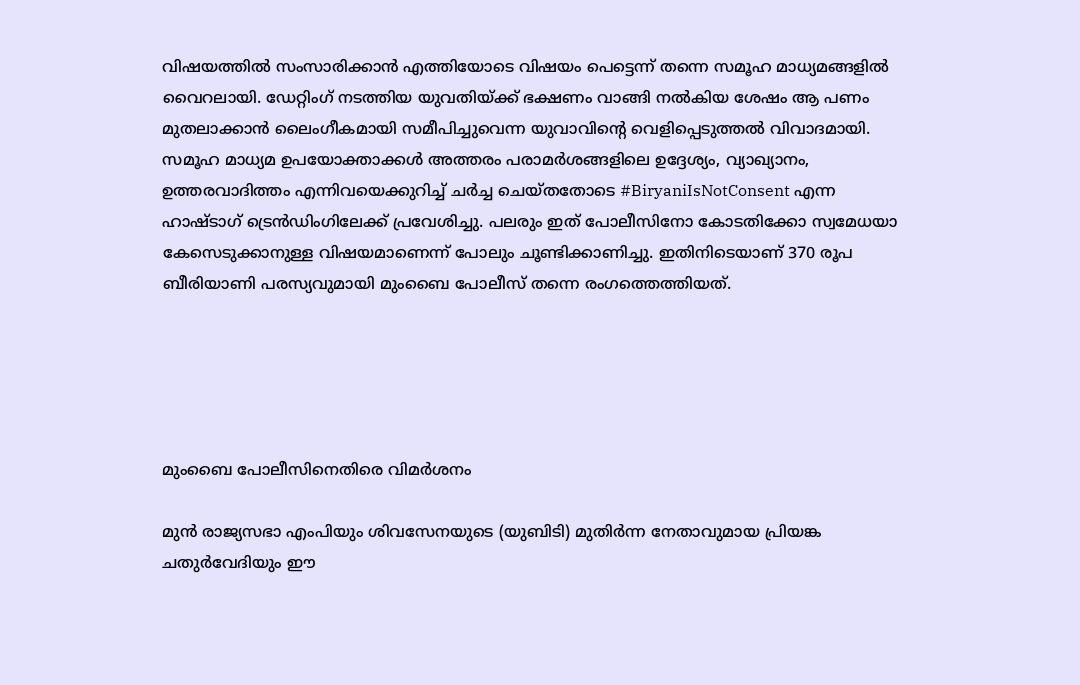വിഷയത്തിൽ സംസാരിക്കാൻ എത്തിയോടെ വിഷയം പെട്ടെന്ന് തന്നെ സമൂഹ മാധ്യമങ്ങളിൽ വൈറലായി. ഡേറ്റിംഗ് നടത്തിയ യുവതിയ്ക്ക് ഭക്ഷണം വാങ്ങി നൽകിയ ശേഷം ആ പണം മുതലാക്കാൻ ലൈംഗീകമായി സമീപിച്ചുവെന്ന യുവാവിന്‍റെ വെളിപ്പെടുത്തൽ വിവാദമായി. സമൂഹ മാധ്യമ ഉപയോക്താക്കൾ അത്തരം പരാമർശങ്ങളിലെ ഉദ്ദേശ്യം, വ്യാഖ്യാനം, ഉത്തരവാദിത്തം എന്നിവയെക്കുറിച്ച് ചർച്ച ചെയ്തതോടെ #BiryaniIsNotConsent എന്ന ഹാഷ്‌ടാഗ് ട്രെൻഡിംഗിലേക്ക് പ്രവേശിച്ചു. പലരും ഇത് പോലീസിനോ കോടതിക്കോ സ്വമേധയാ കേസെടുക്കാനുള്ള വിഷയമാണെന്ന് പോലും ചൂണ്ടിക്കാണിച്ചു. ഇതിനിടെയാണ് 370 രൂപ ബീരിയാണി പരസ്യവുമായി മുംബൈ പോലീസ് തന്നെ രംഗത്തെത്തിയത്.





മുംബൈ പോലീസിനെതിരെ വിമ‍ർശനം

മുൻ രാജ്യസഭാ എംപിയും ശിവസേനയുടെ (യുബിടി) മുതിർന്ന നേതാവുമായ പ്രിയങ്ക ചതുർവേദിയും ഈ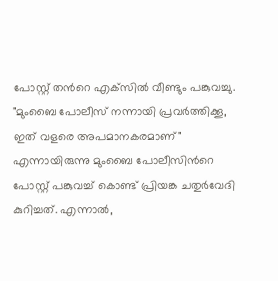പോസ്റ്റ് തന്‍റെ എക്‌സിൽ വീണ്ടും പങ്കുവച്ചു. "മുംബൈ പോലീസ് നന്നായി പ്രവർത്തിക്കൂ, ഇത് വളരെ അപമാനകരമാണ്" എന്നായിരുന്നു മുംബൈ പോലീസിന്‍റെ പോസ്റ്റ് പങ്കുവച്ച് കൊണ്ട് പ്രിയങ്ക ചതുർവേദി കുറിച്ചത്. എന്നാൽ,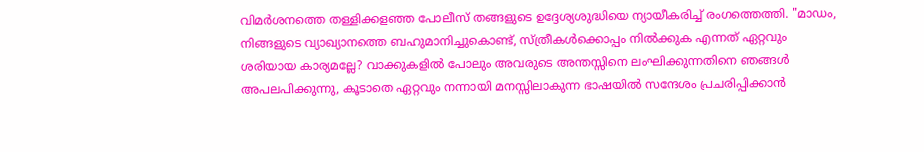വിമർശനത്തെ തള്ളിക്കളഞ്ഞ പോലീസ് തങ്ങളുടെ ഉദ്ദേശ്യശുദ്ധിയെ ന്യായീകരിച്ച് രംഗത്തെത്തി. "മാഡം, നിങ്ങളുടെ വ്യാഖ്യാനത്തെ ബഹുമാനിച്ചുകൊണ്ട്, സ്ത്രീകൾക്കൊപ്പം നിൽക്കുക എന്നത് ഏറ്റവും ശരിയായ കാര്യമല്ലേ? വാക്കുകളിൽ പോലും അവരുടെ അന്തസ്സിനെ ലംഘിക്കുന്നതിനെ ഞങ്ങൾ അപലപിക്കുന്നു, കൂടാതെ ഏറ്റവും നന്നായി മനസ്സിലാകുന്ന ഭാഷയിൽ സന്ദേശം പ്രചരിപ്പിക്കാൻ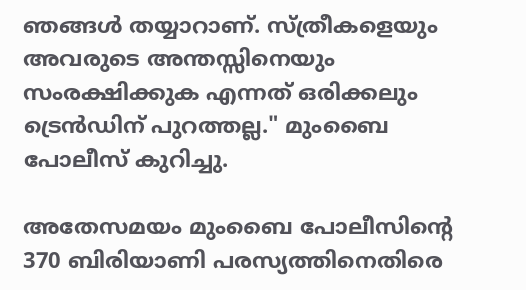ഞങ്ങൾ തയ്യാറാണ്. സ്ത്രീകളെയും അവരുടെ അന്തസ്സിനെയും സംരക്ഷിക്കുക എന്നത് ഒരിക്കലും ട്രെൻഡിന് പുറത്തല്ല." മുംബൈ പോലീസ് കുറിച്ചു.

അതേസമയം മുംബൈ പോലീസിന്‍റെ 370 ബിരിയാണി പരസ്യത്തിനെതിരെ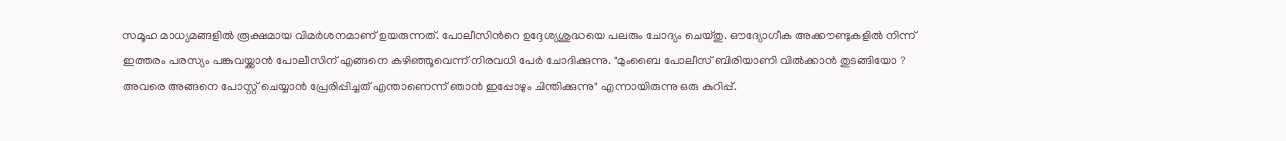സമൂഹ മാധ്യമങ്ങളിൽ രൂക്ഷമായ വിമ‍ർശനമാണ് ഉയരുന്നത്. പോലീസിന്‍റെ ഉദ്ദേശ്യശുദ്ധയെ പലരും ചോദ്യം ചെയ്തു. ഔദ്യോഗീക അക്കൗണ്ടുകളിൽ നിന്ന് ഇത്തരം പരസ്യം പങ്കുവയ്ക്കാൻ പോലീസിന് എങ്ങനെ കഴിഞ്ഞൂവെന്ന് നിരവധി പേർ ചോദിക്കുന്നു. "മുംബൈ പോലീസ് ബിരിയാണി വിൽക്കാൻ തുടങ്ങിയോ ? അവരെ അങ്ങനെ പോസ്റ്റ് ചെയ്യാൻ പ്രേരിപ്പിച്ചത് എന്താണെന്ന് ഞാൻ ഇപ്പോഴും ചിന്തിക്കുന്നു" എന്നായിരുന്നു ഒരു കുറിപ്പ്.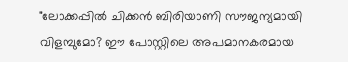"ലോക്കപ്പിൽ ചിക്കൻ ബിരിയാണി സൗജന്യമായി വിളമ്പുമോ? ഈ പോസ്റ്റിലെ അപമാനകരമായ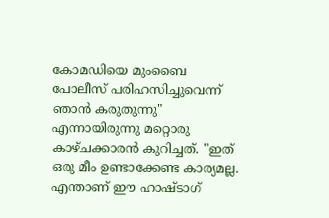കോമഡിയെ മുംബൈ പോലീസ് പരിഹസിച്ചുവെന്ന് ഞാൻ കരുതുന്നു" എന്നായിരുന്നു മറ്റൊരു കാഴ്ചക്കാരൻ കുറിച്ചത്. "ഇത് ഒരു മീം ഉണ്ടാക്കേണ്ട കാര്യമല്ല. എന്താണ് ഈ ഹാഷ്‌ടാഗ്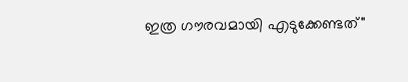ഇത്ര ഗൗരവമായി എടുക്കേണ്ടത്"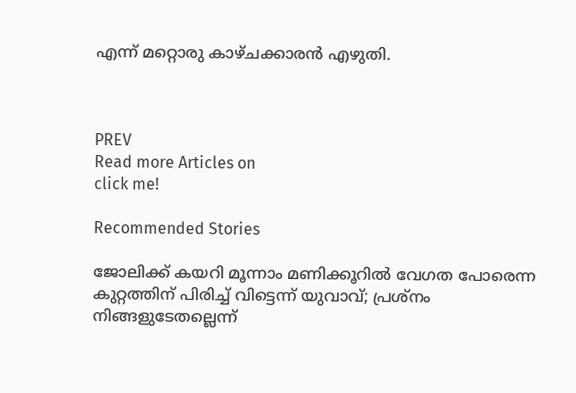എന്ന് മറ്റൊരു കാഴ്ചക്കാരൻ എഴുതി.



PREV
Read more Articles on
click me!

Recommended Stories

ജോലിക്ക് കയറി മൂന്നാം മണിക്കൂറിൽ വേഗത പോരെന്ന കുറ്റത്തിന് പിരിച്ച് വിട്ടെന്ന് യുവാവ്; പ്രശ്നം നിങ്ങളുടേതല്ലെന്ന്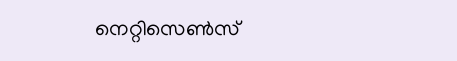നെറ്റിസെൺസ്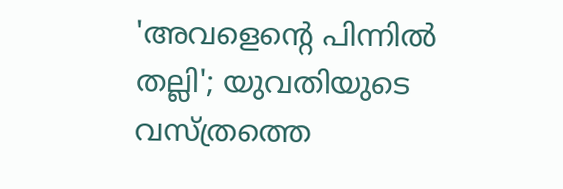'അവളെന്‍റെ പിന്നിൽ തല്ലി'; യുവതിയുടെ വസ്ത്രത്തെ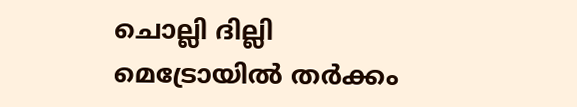ചൊല്ലി ദില്ലി മെട്രോയിൽ തർക്കം